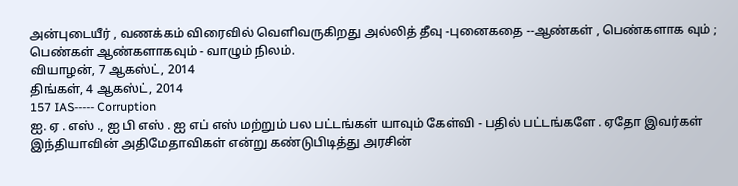அன்புடையீர் , வணக்கம் விரைவில் வெளிவருகிறது அல்லித் தீவு -புனைகதை --ஆண்கள் , பெண்களாக வும் ; பெண்கள் ஆண்களாகவும் - வாழும் நிலம்.
வியாழன், 7 ஆகஸ்ட், 2014
திங்கள், 4 ஆகஸ்ட், 2014
157 IAS----- Corruption
ஐ. ஏ . எஸ் ., ஐ பி எஸ் . ஐ எப் எஸ் மற்றும் பல பட்டங்கள் யாவும் கேள்வி - பதில் பட்டங்களே . ஏதோ இவர்கள் இந்தியாவின் அதிமேதாவிகள் என்று கண்டுபிடித்து அரசின்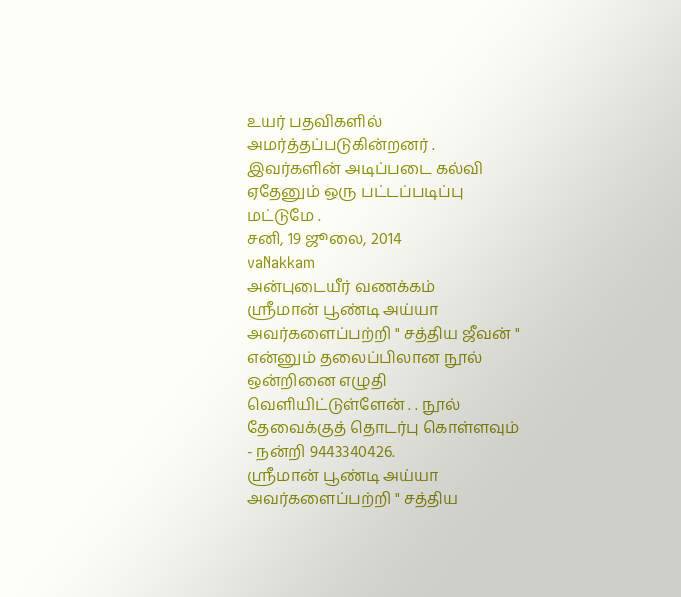உயர் பதவிகளில் அமர்த்தப்படுகின்றனர் . இவர்களின் அடிப்படை கல்வி ஏதேனும் ஒரு பட்டப்படிப்பு மட்டுமே .
சனி, 19 ஜூலை, 2014
vaNakkam
அன்புடையீர் வணக்கம்
ஸ்ரீமான் பூண்டி அய்யா அவர்களைப்பற்றி " சத்திய ஜீவன் " என்னும் தலைப்பிலான நூல் ஒன்றினை எழுதி வெளியிட்டுள்ளேன் . . நூல் தேவைக்குத் தொடர்பு கொள்ளவும் - நன்றி 9443340426.
ஸ்ரீமான் பூண்டி அய்யா அவர்களைப்பற்றி " சத்திய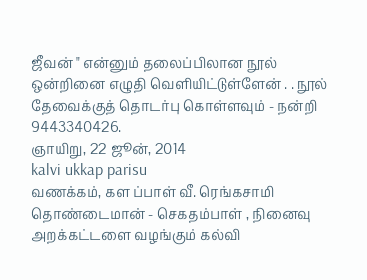ஜீவன் " என்னும் தலைப்பிலான நூல் ஒன்றினை எழுதி வெளியிட்டுள்ளேன் . . நூல் தேவைக்குத் தொடர்பு கொள்ளவும் - நன்றி 9443340426.
ஞாயிறு, 22 ஜூன், 2014
kalvi ukkap parisu
வணக்கம், கள ப்பாள் வீ. ரெங்கசாமி தொண்டைமான் - செகதம்பாள் , நினைவு அறக்கட்டளை வழங்கும் கல்வி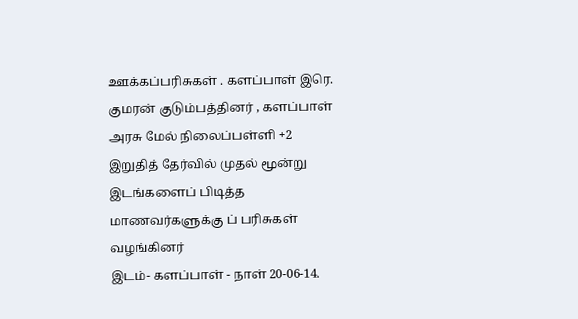ஊக்கப்பரிசுகள் . களப்பாள் இரெ. குமரன் குடும்பத்தினர் , களப்பாள் அரசு மேல் நிலைப்பள்ளி +2 இறுதித் தேர்வில் முதல் மூன்று இடங்களைப் பிடித்த மாணவர்களுக்கு ப் பரிசுகள் வழங்கினர்
இடம்- களப்பாள் - நாள் 20-06-14.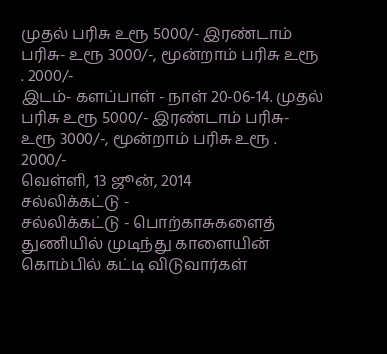முதல் பரிசு உரூ 5000/- இரண்டாம் பரிசு- உரூ 3000/-, மூன்றாம் பரிசு உரூ . 2000/-
இடம்- களப்பாள் - நாள் 20-06-14. முதல் பரிசு உரூ 5000/- இரண்டாம் பரிசு- உரூ 3000/-, மூன்றாம் பரிசு உரூ . 2000/-
வெள்ளி, 13 ஜூன், 2014
சல்லிக்கட்டு -
சல்லிக்கட்டு - பொற்காசுகளைத் துணியில் முடிந்து காளையின் கொம்பில் கட்டி விடுவார்கள்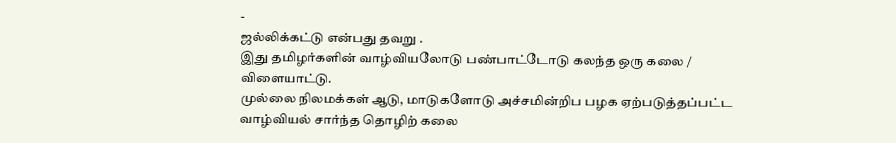-
ஜல்லிக்கட்டு என்பது தவறு .
இது தமிழர்களின் வாழ்வியலோடு பண்பாட்டோடு கலந்த ஒரு கலை / விளையாட்டு.
முல்லை நிலமக்கள் ஆடு, மாடுகளோடு அச்சமின்றிப பழக ஏற்படுத்தப்பட்ட வாழ்வியல் சார்ந்த தொழிற் கலை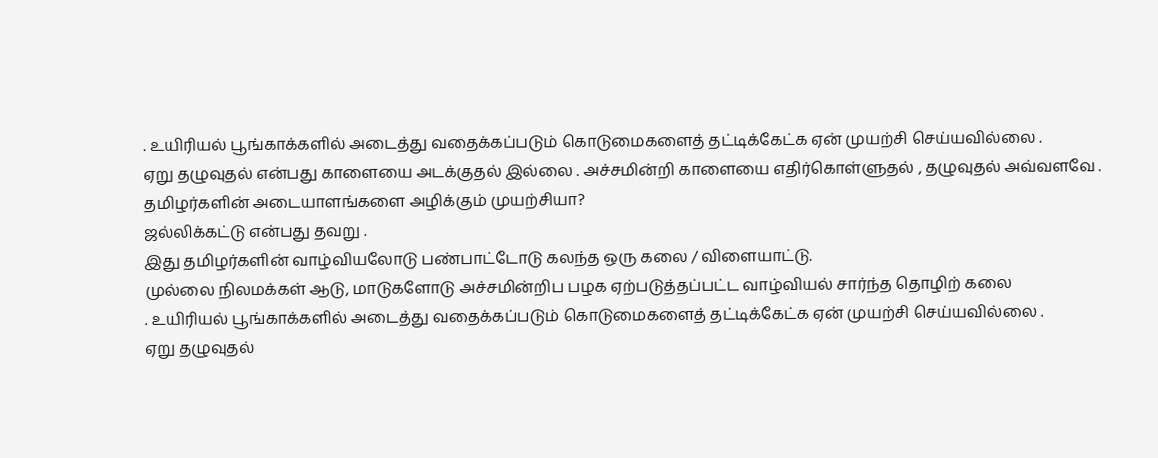. உயிரியல் பூங்காக்களில் அடைத்து வதைக்கப்படும் கொடுமைகளைத் தட்டிக்கேட்க ஏன் முயற்சி செய்யவில்லை .
ஏறு தழுவுதல் என்பது காளையை அடக்குதல் இல்லை . அச்சமின்றி காளையை எதிர்கொள்ளுதல் , தழுவுதல் அவ்வளவே .
தமிழர்களின் அடையாளங்களை அழிக்கும் முயற்சியா?
ஜல்லிக்கட்டு என்பது தவறு .
இது தமிழர்களின் வாழ்வியலோடு பண்பாட்டோடு கலந்த ஒரு கலை / விளையாட்டு.
முல்லை நிலமக்கள் ஆடு, மாடுகளோடு அச்சமின்றிப பழக ஏற்படுத்தப்பட்ட வாழ்வியல் சார்ந்த தொழிற் கலை
. உயிரியல் பூங்காக்களில் அடைத்து வதைக்கப்படும் கொடுமைகளைத் தட்டிக்கேட்க ஏன் முயற்சி செய்யவில்லை .
ஏறு தழுவுதல்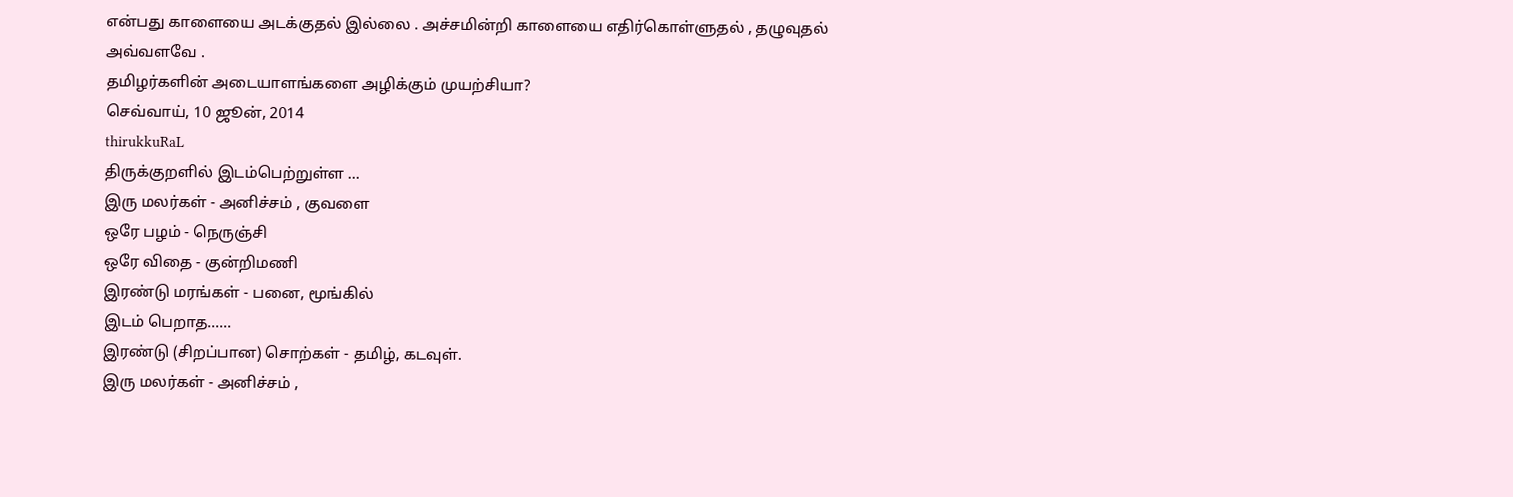என்பது காளையை அடக்குதல் இல்லை . அச்சமின்றி காளையை எதிர்கொள்ளுதல் , தழுவுதல் அவ்வளவே .
தமிழர்களின் அடையாளங்களை அழிக்கும் முயற்சியா?
செவ்வாய், 10 ஜூன், 2014
thirukkuRaL
திருக்குறளில் இடம்பெற்றுள்ள ...
இரு மலர்கள் - அனிச்சம் , குவளை
ஒரே பழம் - நெருஞ்சி
ஒரே விதை - குன்றிமணி
இரண்டு மரங்கள் - பனை, மூங்கில்
இடம் பெறாத......
இரண்டு (சிறப்பான) சொற்கள் - தமிழ், கடவுள்.
இரு மலர்கள் - அனிச்சம் ,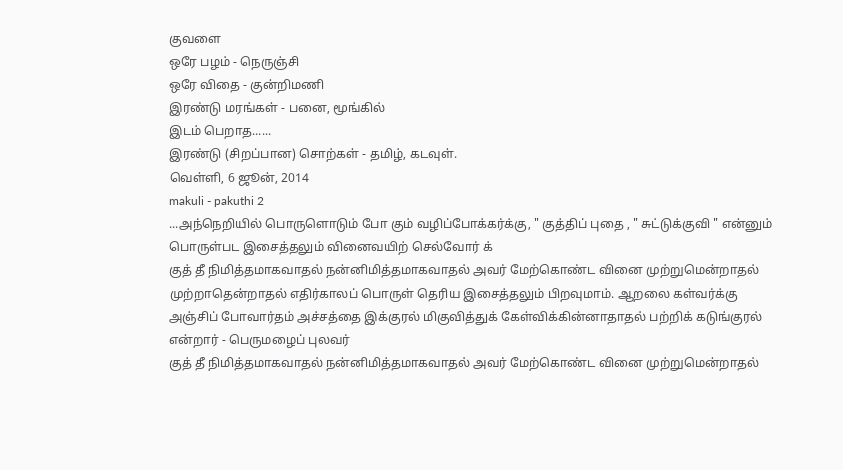குவளை
ஒரே பழம் - நெருஞ்சி
ஒரே விதை - குன்றிமணி
இரண்டு மரங்கள் - பனை, மூங்கில்
இடம் பெறாத......
இரண்டு (சிறப்பான) சொற்கள் - தமிழ், கடவுள்.
வெள்ளி, 6 ஜூன், 2014
makuli - pakuthi 2
...அந்நெறியில் பொருளொடும் போ கும் வழிப்போக்கர்க்கு, " குத்திப் புதை , " சுட்டுக்குவி " என்னும் பொருள்பட இசைத்தலும் வினைவயிற் செல்வோர் க்
குத் தீ நிமித்தமாகவாதல் நன்னிமித்தமாகவாதல் அவர் மேற்கொண்ட வினை முற்றுமென்றாதல் முற்றாதென்றாதல் எதிர்காலப் பொருள் தெரிய இசைத்தலும் பிறவுமாம். ஆறலை கள்வர்க்கு அஞ்சிப் போவார்தம் அச்சத்தை இக்குரல் மிகுவித்துக் கேள்விக்கின்னாதாதல் பற்றிக் கடுங்குரல் என்றார் - பெருமழைப் புலவர்
குத் தீ நிமித்தமாகவாதல் நன்னிமித்தமாகவாதல் அவர் மேற்கொண்ட வினை முற்றுமென்றாதல்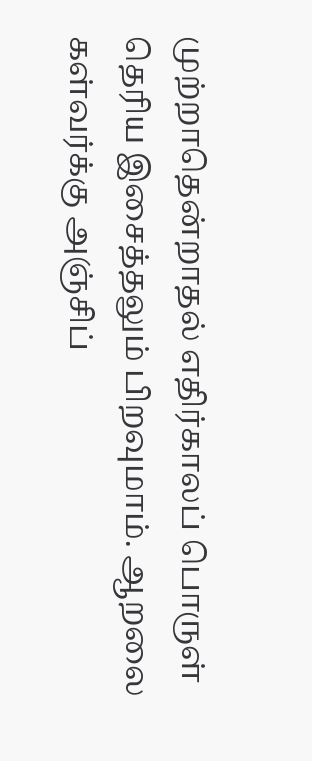முற்றாதென்றாதல் எதிர்காலப் பொருள் தெரிய இசைத்தலும் பிறவுமாம். ஆறலை கள்வர்க்கு அஞ்சிப்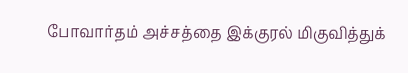போவார்தம் அச்சத்தை இக்குரல் மிகுவித்துக்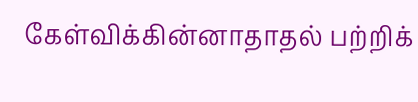கேள்விக்கின்னாதாதல் பற்றிக்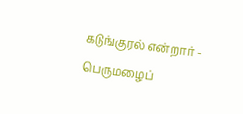கடுங்குரல் என்றார் - பெருமழைப்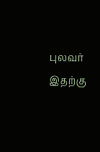புலவர்
இதற்கு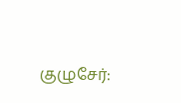குழுசேர்: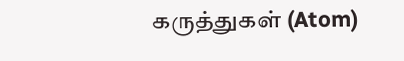கருத்துகள் (Atom)